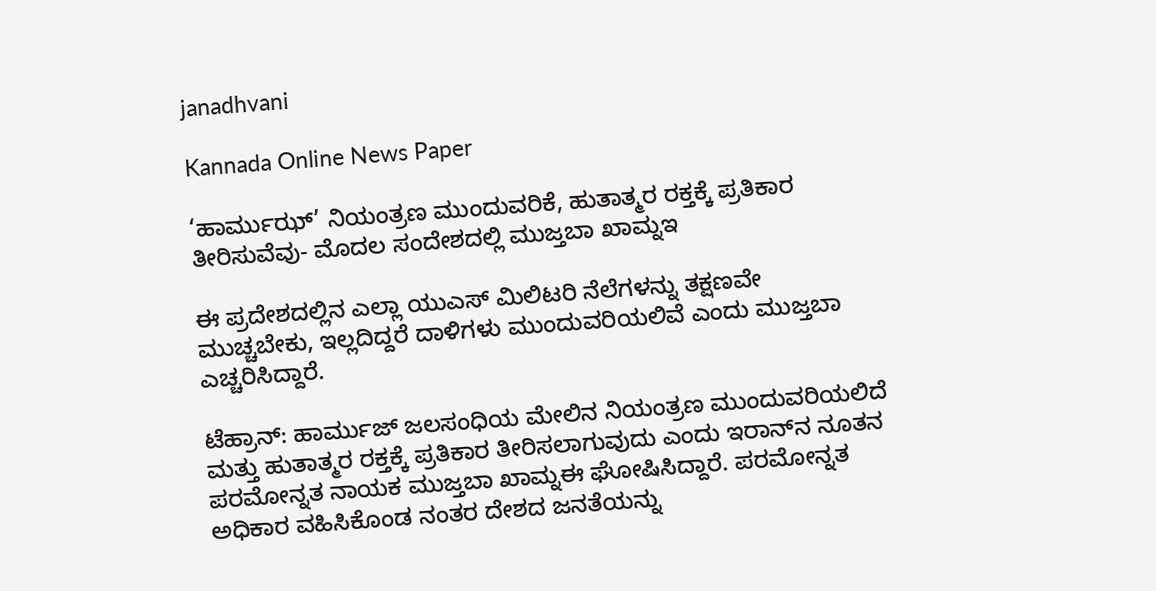janadhvani

Kannada Online News Paper

‘ಹಾರ್ಮುಝ್’ ನಿಯಂತ್ರಣ ಮುಂದುವರಿಕೆ, ಹುತಾತ್ಮರ ರಕ್ತಕ್ಕೆ ಪ್ರತಿಕಾರ ತೀರಿಸುವೆವು- ಮೊದಲ ಸಂದೇಶದಲ್ಲಿ ಮುಜ್ತಬಾ ಖಾಮ್ನಇ

ಈ ಪ್ರದೇಶದಲ್ಲಿನ ಎಲ್ಲಾ ಯುಎಸ್ ಮಿಲಿಟರಿ ನೆಲೆಗಳನ್ನು ತಕ್ಷಣವೇ ಮುಚ್ಚಬೇಕು, ಇಲ್ಲದಿದ್ದರೆ ದಾಳಿಗಳು ಮುಂದುವರಿಯಲಿವೆ ಎಂದು ಮುಜ್ತಬಾ ಎಚ್ಚರಿಸಿದ್ದಾರೆ.

ಟೆಹ್ರಾನ್: ಹಾರ್ಮುಜ್ ಜಲಸಂಧಿಯ ಮೇಲಿನ ನಿಯಂತ್ರಣ ಮುಂದುವರಿಯಲಿದೆ ಮತ್ತು ಹುತಾತ್ಮರ ರಕ್ತಕ್ಕೆ ಪ್ರತಿಕಾರ ತೀರಿಸಲಾಗುವುದು ಎಂದು ಇರಾನ್‌ನ ನೂತನ ಪರಮೋನ್ನತ ನಾಯಕ ಮುಜ್ತಬಾ ಖಾಮ್ನಈ ಘೋಷಿಸಿದ್ದಾರೆ. ಪರಮೋನ್ನತ ಅಧಿಕಾರ ವಹಿಸಿಕೊಂಡ ನಂತರ ದೇಶದ ಜನತೆಯನ್ನು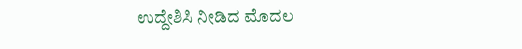ಉದ್ದೇಶಿಸಿ ನೀಡಿದ ಮೊದಲ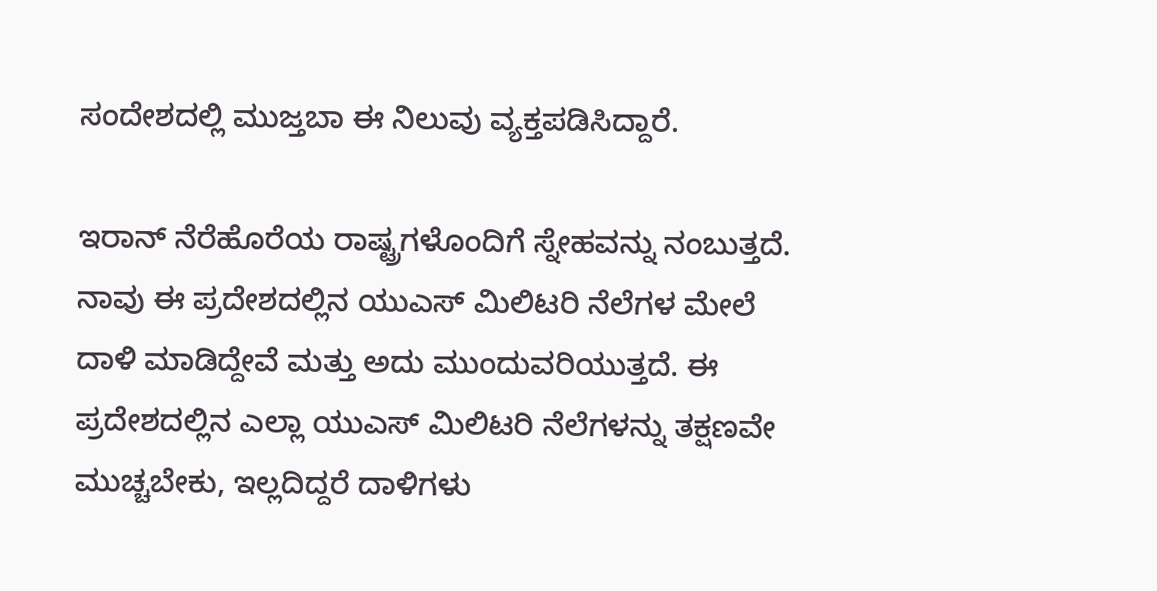ಸಂದೇಶದಲ್ಲಿ ಮುಜ್ತಬಾ ಈ ನಿಲುವು ವ್ಯಕ್ತಪಡಿಸಿದ್ದಾರೆ.

ಇರಾನ್ ನೆರೆಹೊರೆಯ ರಾಷ್ಟ್ರಗಳೊಂದಿಗೆ ಸ್ನೇಹವನ್ನು ನಂಬುತ್ತದೆ. ನಾವು ಈ ಪ್ರದೇಶದಲ್ಲಿನ ಯುಎಸ್ ಮಿಲಿಟರಿ ನೆಲೆಗಳ ಮೇಲೆ ದಾಳಿ ಮಾಡಿದ್ದೇವೆ ಮತ್ತು ಅದು ಮುಂದುವರಿಯುತ್ತದೆ. ಈ ಪ್ರದೇಶದಲ್ಲಿನ ಎಲ್ಲಾ ಯುಎಸ್ ಮಿಲಿಟರಿ ನೆಲೆಗಳನ್ನು ತಕ್ಷಣವೇ ಮುಚ್ಚಬೇಕು, ಇಲ್ಲದಿದ್ದರೆ ದಾಳಿಗಳು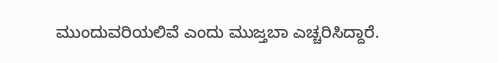ಮುಂದುವರಿಯಲಿವೆ ಎಂದು ಮುಜ್ತಬಾ ಎಚ್ಚರಿಸಿದ್ದಾರೆ.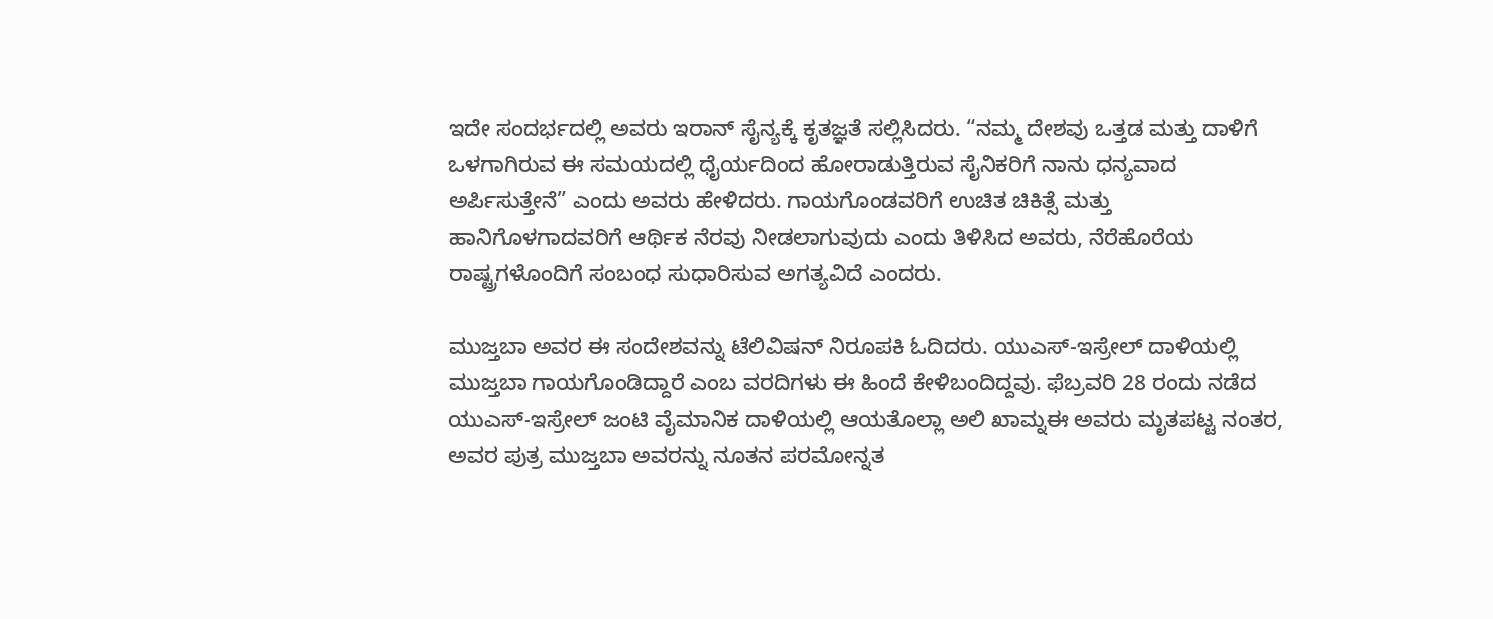ಇದೇ ಸಂದರ್ಭದಲ್ಲಿ ಅವರು ಇರಾನ್ ಸೈನ್ಯಕ್ಕೆ ಕೃತಜ್ಞತೆ ಸಲ್ಲಿಸಿದರು. “ನಮ್ಮ ದೇಶವು ಒತ್ತಡ ಮತ್ತು ದಾಳಿಗೆ ಒಳಗಾಗಿರುವ ಈ ಸಮಯದಲ್ಲಿ ಧೈರ್ಯದಿಂದ ಹೋರಾಡುತ್ತಿರುವ ಸೈನಿಕರಿಗೆ ನಾನು ಧನ್ಯವಾದ ಅರ್ಪಿಸುತ್ತೇನೆ” ಎಂದು ಅವರು ಹೇಳಿದರು. ಗಾಯಗೊಂಡವರಿಗೆ ಉಚಿತ ಚಿಕಿತ್ಸೆ ಮತ್ತು ಹಾನಿಗೊಳಗಾದವರಿಗೆ ಆರ್ಥಿಕ ನೆರವು ನೀಡಲಾಗುವುದು ಎಂದು ತಿಳಿಸಿದ ಅವರು, ನೆರೆಹೊರೆಯ ರಾಷ್ಟ್ರಗಳೊಂದಿಗೆ ಸಂಬಂಧ ಸುಧಾರಿಸುವ ಅಗತ್ಯವಿದೆ ಎಂದರು.

ಮುಜ್ತಬಾ ಅವರ ಈ ಸಂದೇಶವನ್ನು ಟೆಲಿವಿಷನ್ ನಿರೂಪಕಿ ಓದಿದರು. ಯುಎಸ್-ಇಸ್ರೇಲ್ ದಾಳಿಯಲ್ಲಿ ಮುಜ್ತಬಾ ಗಾಯಗೊಂಡಿದ್ದಾರೆ ಎಂಬ ವರದಿಗಳು ಈ ಹಿಂದೆ ಕೇಳಿಬಂದಿದ್ದವು. ಫೆಬ್ರವರಿ 28 ರಂದು ನಡೆದ ಯುಎಸ್-ಇಸ್ರೇಲ್ ಜಂಟಿ ವೈಮಾನಿಕ ದಾಳಿಯಲ್ಲಿ ಆಯತೊಲ್ಲಾ ಅಲಿ ಖಾಮ್ನಈ ಅವರು ಮೃತಪಟ್ಟ ನಂತರ, ಅವರ ಪುತ್ರ ಮುಜ್ತಬಾ ಅವರನ್ನು ನೂತನ ಪರಮೋನ್ನತ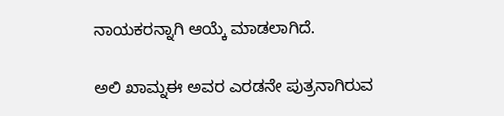ನಾಯಕರನ್ನಾಗಿ ಆಯ್ಕೆ ಮಾಡಲಾಗಿದೆ.

ಅಲಿ ಖಾಮ್ನಈ ಅವರ ಎರಡನೇ ಪುತ್ರನಾಗಿರುವ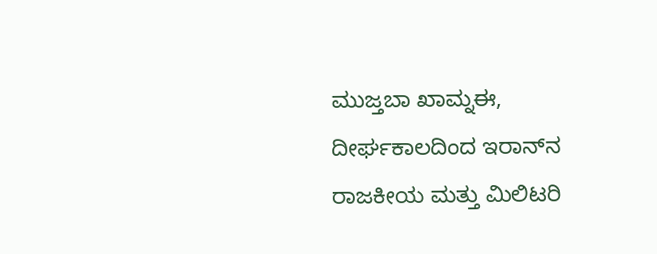ಮುಜ್ತಬಾ ಖಾಮ್ನಈ, ದೀರ್ಘಕಾಲದಿಂದ ಇರಾನ್‌ನ ರಾಜಕೀಯ ಮತ್ತು ಮಿಲಿಟರಿ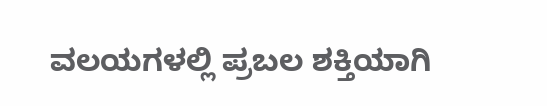ವಲಯಗಳಲ್ಲಿ ಪ್ರಬಲ ಶಕ್ತಿಯಾಗಿ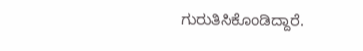ಗುರುತಿಸಿಕೊಂಡಿದ್ದಾರೆ.